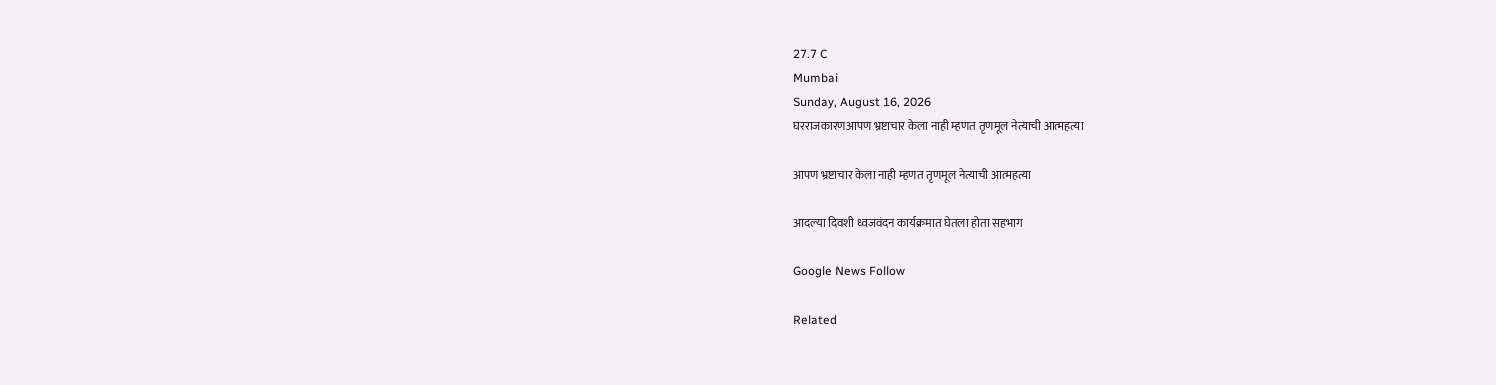27.7 C
Mumbai
Sunday, August 16, 2026
घरराजकारणआपण भ्रष्टाचार केला नाही म्हणत तृणमूल नेत्याची आत्महत्या

आपण भ्रष्टाचार केला नाही म्हणत तृणमूल नेत्याची आत्महत्या

आदल्या दिवशी ध्वजवंदन कार्यक्रमात घेतला होता सहभाग

Google News Follow

Related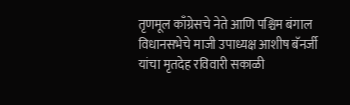तृणमूल काँग्रेसचे नेते आणि पश्चिम बंगाल विधानसभेचे माजी उपाध्यक्ष आशीष बॅनर्जी यांचा मृतदेह रविवारी सकाळी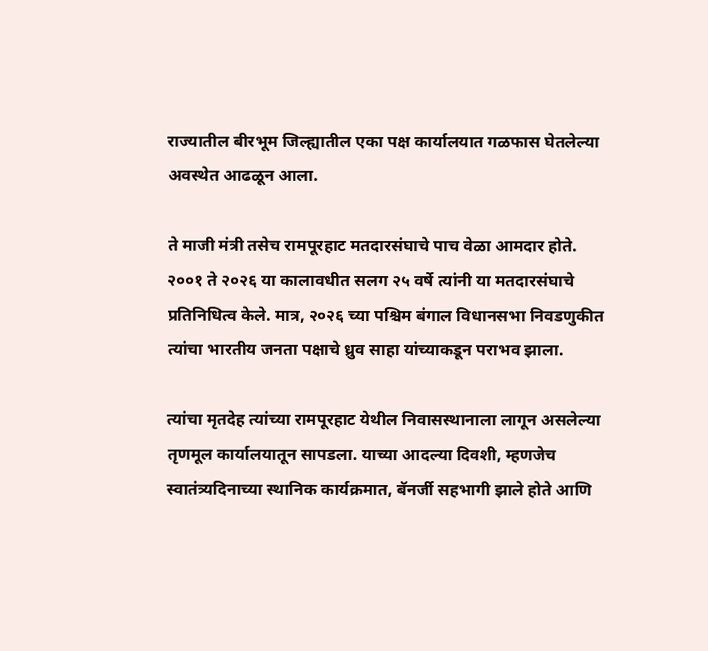राज्यातील बीरभूम जिल्ह्यातील एका पक्ष कार्यालयात गळफास घेतलेल्या अवस्थेत आढळून आला.

ते माजी मंत्री तसेच रामपूरहाट मतदारसंघाचे पाच वेळा आमदार होते. २००१ ते २०२६ या कालावधीत सलग २५ वर्षे त्यांनी या मतदारसंघाचे प्रतिनिधित्व केले. मात्र, २०२६ च्या पश्चिम बंगाल विधानसभा निवडणुकीत त्यांचा भारतीय जनता पक्षाचे ध्रुव साहा यांच्याकडून पराभव झाला.

त्यांचा मृतदेह त्यांच्या रामपूरहाट येथील निवासस्थानाला लागून असलेल्या तृणमूल कार्यालयातून सापडला. याच्या आदल्या दिवशी, म्हणजेच स्वातंत्र्यदिनाच्या स्थानिक कार्यक्रमात, बॅनर्जी सहभागी झाले होते आणि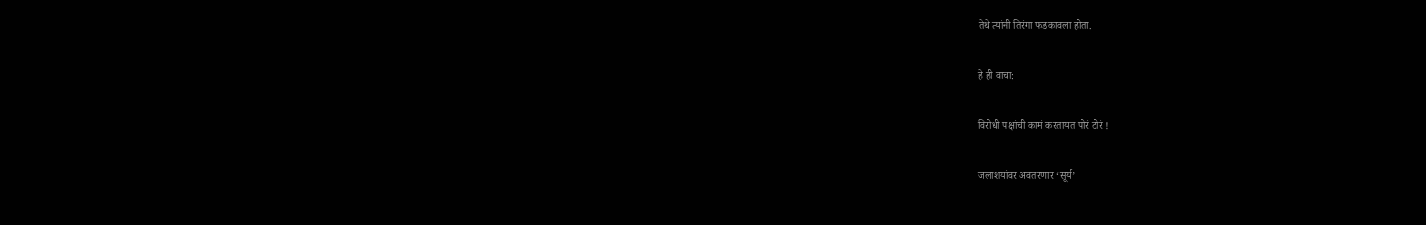तेथे त्यांनी तिरंगा फडकावला होता.

हे ही वाचा:

विरोधी पक्षांची कामं करतायत पोरं टोरं !

जलाशयांवर अवतरणार ‘सूर्य’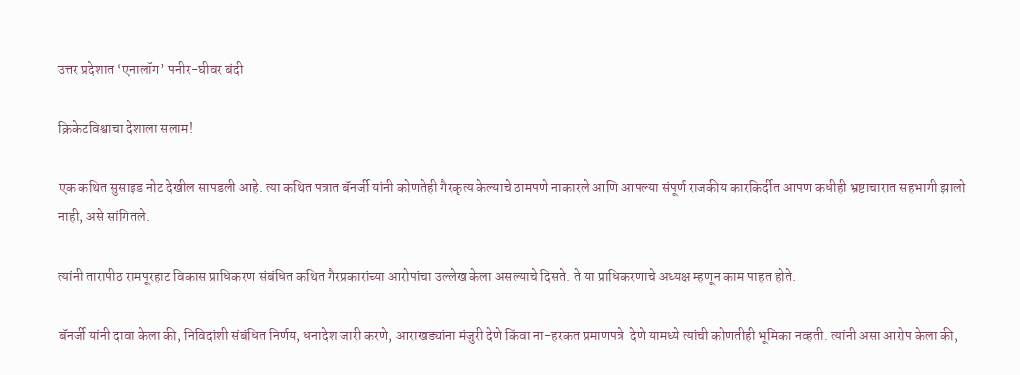उत्तर प्रदेशात ‘एनालॉग’ पनीर-घीवर बंदी

क्रिकेटविश्वाचा देशाला सलाम!

एक कथित सुसाइड नोट देखील सापडली आहे. त्या कथित पत्रात बॅनर्जी यांनी कोणतेही गैरकृत्य केल्याचे ठामपणे नाकारले आणि आपल्या संपूर्ण राजकीय कारकिर्दीत आपण कधीही भ्रष्टाचारात सहभागी झालो नाही, असे सांगितले.

त्यांनी तारापीठ रामपूरहाट विकास प्राधिकरण संबंधित कथित गैरप्रकारांच्या आरोपांचा उल्लेख केला असल्याचे दिसते. ते या प्राधिकरणाचे अध्यक्ष म्हणून काम पाहत होते.

बॅनर्जी यांनी दावा केला की, निविदांशी संबंधित निर्णय, धनादेश जारी करणे, आराखड्यांना मंजुरी देणे किंवा ना-हरकत प्रमाणपत्रे  देणे यामध्ये त्यांची कोणतीही भूमिका नव्हती. त्यांनी असा आरोप केला की,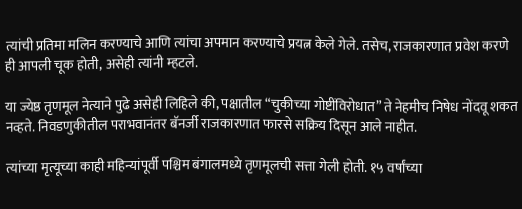त्यांची प्रतिमा मलिन करण्याचे आणि त्यांचा अपमान करण्याचे प्रयत्न केले गेले. तसेच, राजकारणात प्रवेश करणे ही आपली चूक होती, असेही त्यांनी म्हटले.

या ज्येष्ठ तृणमूल नेत्याने पुढे असेही लिहिले की, पक्षातील “चुकीच्या गोष्टींविरोधात” ते नेहमीच निषेध नोंदवू शकत नव्हते. निवडणुकीतील पराभवानंतर बॅनर्जी राजकारणात फारसे सक्रिय दिसून आले नाहीत.

त्यांच्या मृत्यूच्या काही महिन्यांपूर्वी पश्चिम बंगालमध्ये तृणमूलची सत्ता गेली होती. १५ वर्षांच्या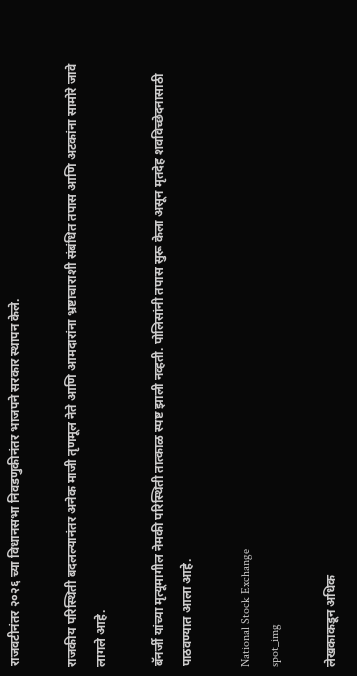राजवटीनंतर २०२६ च्या विधानसभा निवडणुकीनंतर भाजपने सरकार स्थापन केले.

राजकीय परिस्थिती बदलल्यानंतर अनेक माजी तृणमूल नेते आणि आमदारांना भ्रष्टाचाराशी संबंधित तपास आणि अटकांना सामोरे जावे लागले आहे.

बॅनर्जी यांच्या मृत्यूमागील नेमकी परिस्थिती तात्काळ स्पष्ट झाली नव्हती. पोलिसांनी तपास सुरू केला असून मृतदेह शवविच्छेदनासाठी पाठवण्यात आला आहे.

National Stock Exchange
spot_img

लेखकाकडून अधिक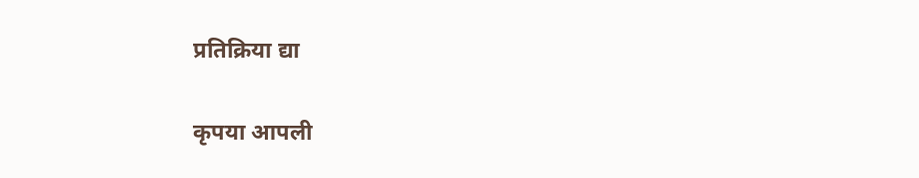प्रतिक्रिया द्या

कृपया आपली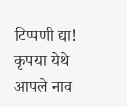टिप्पणी द्या!
कृपया येथे आपले नाव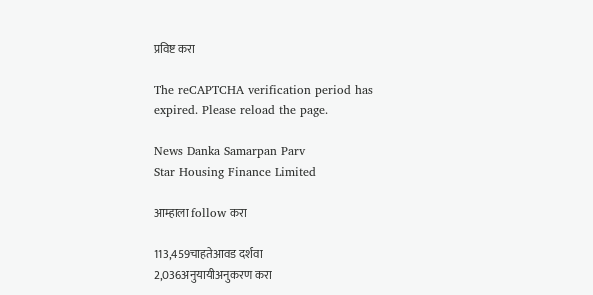प्रविष्ट करा

The reCAPTCHA verification period has expired. Please reload the page.

News Danka Samarpan Parv
Star Housing Finance Limited

आम्हाला follow करा

113,459चाहतेआवड दर्शवा
2,036अनुयायीअनुकरण करा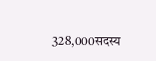328,000सदस्य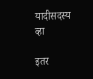यादीसदस्य व्हा

इतर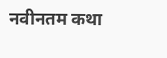नवीनतम कथा